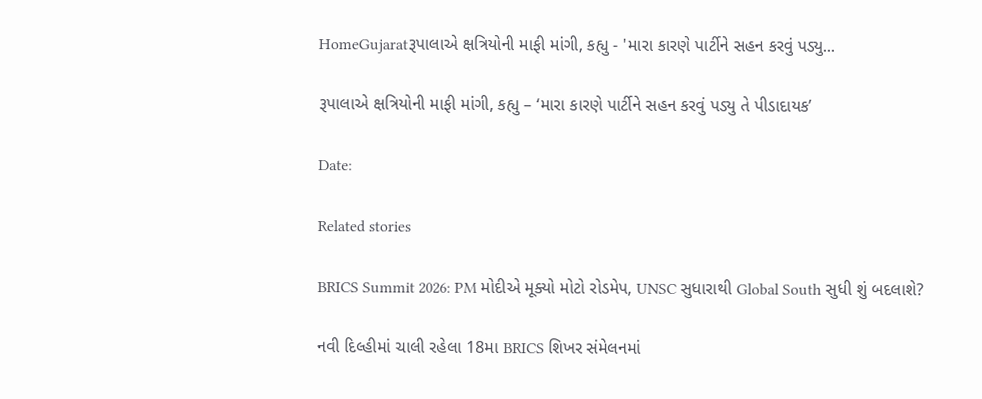HomeGujaratરૂપાલાએ ક્ષત્રિયોની માફી માંગી, કહ્યુ - 'મારા કારણે પાર્ટીને સહન કરવું પડ્યુ...

રૂપાલાએ ક્ષત્રિયોની માફી માંગી, કહ્યુ – ‘મારા કારણે પાર્ટીને સહન કરવું પડ્યુ તે પીડાદાયક’

Date:

Related stories

BRICS Summit 2026: PM મોદીએ મૂક્યો મોટો રોડમેપ, UNSC સુધારાથી Global South સુધી શું બદલાશે?

નવી દિલ્હીમાં ચાલી રહેલા 18મા BRICS શિખર સંમેલનમાં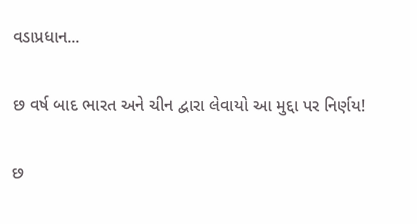વડાપ્રધાન...

છ વર્ષ બાદ ભારત અને ચીન દ્વારા લેવાયો આ મુદ્દા પર નિર્ણય!

છ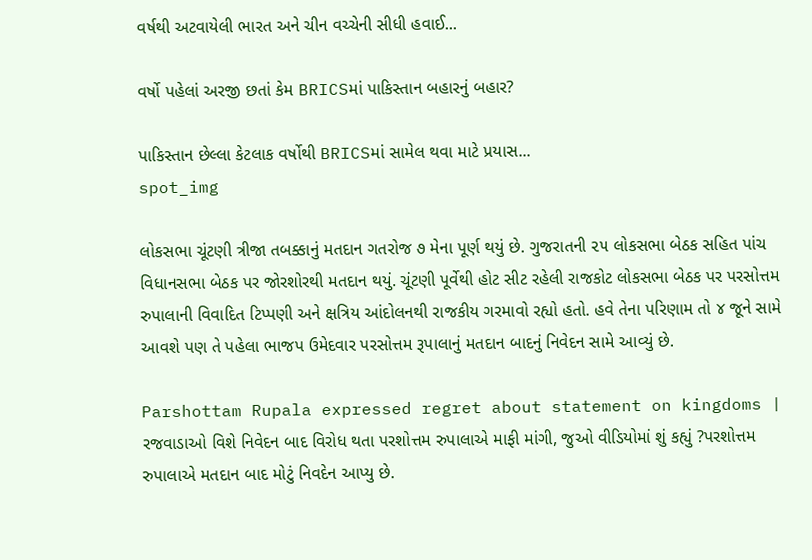વર્ષથી અટવાયેલી ભારત અને ચીન વચ્ચેની સીધી હવાઈ...

વર્ષો પહેલાં અરજી છતાં કેમ BRICSમાં પાકિસ્તાન બહારનું બહાર?

પાકિસ્તાન છેલ્લા કેટલાક વર્ષોથી BRICSમાં સામેલ થવા માટે પ્રયાસ...
spot_img

લોકસભા ચૂંટણી ત્રીજા તબક્કાનું મતદાન ગતરોજ ૭ મેના પૂર્ણ થયું છે. ગુજરાતની ૨૫ લોકસભા બેઠક સહિત પાંચ વિધાનસભા બેઠક પર જોરશોરથી મતદાન થયું. ચૂંટણી પૂર્વેથી હોટ સીટ રહેલી રાજકોટ લોકસભા બેઠક પર પરસોત્તમ રુપાલાની વિવાદિત ટિપ્પણી અને ક્ષત્રિય આંદોલનથી રાજકીય ગરમાવો રહ્યો હતો. હવે તેના પરિણામ તો ૪ જૂને સામે આવશે પણ તે પહેલા ભાજપ ઉમેદવાર પરસોત્તમ રૂપાલાનું મતદાન બાદનું નિવેદન સામે આવ્યું છે.

Parshottam Rupala expressed regret about statement on kingdoms | રજવાડાઓ વિશે નિવેદન બાદ વિરોધ થતા પરશોત્તમ રુપાલાએ માફી માંગી, જુઓ વીડિયોમાં શું કહ્યું ?પરશોત્તમ રુપાલાએ મતદાન બાદ મોટું નિવદેન આપ્યુ છે.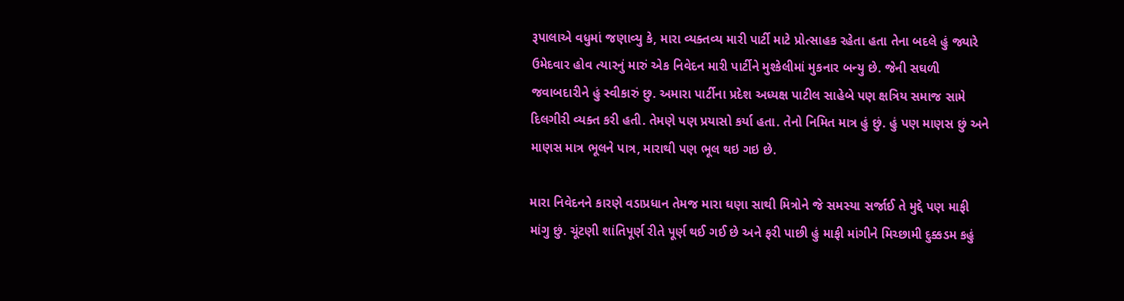રૂપાલાએ વધુમાં જણાવ્યુ કે, મારા વ્યક્તવ્ય મારી પાર્ટી માટે પ્રોત્સાહક રહેતા હતા તેના બદલે હું જ્યારે ઉમેદવાર હોવ ત્યારનું મારું એક નિવેદન મારી પાર્ટીને મુશ્કેલીમાં મુકનાર બન્યુ છે. જેની સઘળી જવાબદારીને હું સ્વીકારું છુ. અમારા પાર્ટીના પ્રદેશ અધ્યક્ષ પાટીલ સાહેબે પણ ક્ષત્રિય સમાજ સામે દિલગીરી વ્યક્ત કરી હતી. તેમણે પણ પ્રયાસો કર્યા હતા. તેનો નિમિત માત્ર હું છું. હું પણ માણસ છું અને માણસ માત્ર ભૂલને પાત્ર, મારાથી પણ ભૂલ થઇ ગઇ છે.

મારા નિવેદનને કારણે વડાપ્રધાન તેમજ મારા ઘણા સાથી મિત્રોને જે સમસ્યા સર્જાઈ તે મુદ્દે પણ માફી માંગુ છું. ચૂંટણી શાંતિપૂર્ણ રીતે પૂર્ણ થઈ ગઈ છે અને ફરી પાછી હું માફી માંગીને મિચ્છામી દુક્કડમ કહું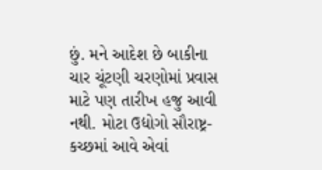છું. મને આદેશ છે બાકીના ચાર ચૂંટણી ચરણોમાં પ્રવાસ માટે પણ તારીખ હજુ આવી નથી. મોટા ઉદ્યોગો સૌરાષ્ટ્ર-કચ્છમાં આવે એવાં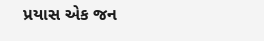પ્રયાસ એક જન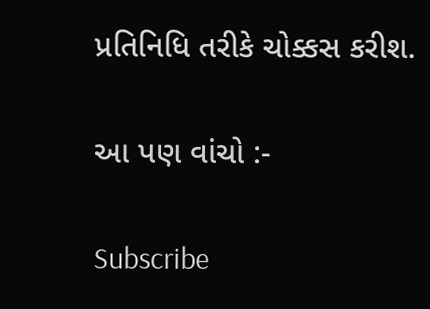પ્રતિનિધિ તરીકે ચોક્કસ કરીશ.

આ પણ વાંચો :-

Subscribe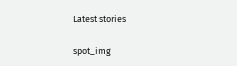Latest stories

spot_img